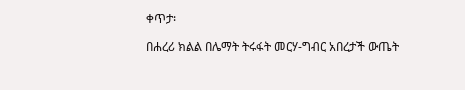ቀጥታ፡

በሐረሪ ክልል በሌማት ትሩፋት መርሃ-ግብር አበረታች ውጤት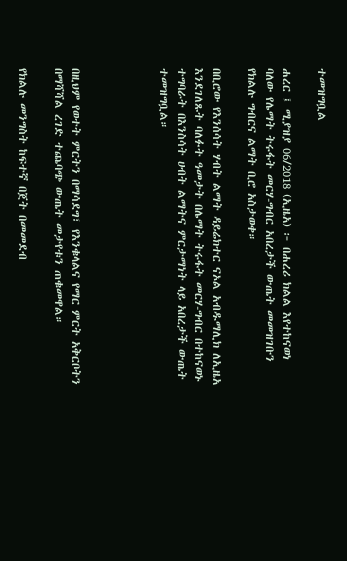ተመዝግቧል

ሐረር ፤ ሚያዝያ 06/2018 (ኢዜአ) ፦ በሐረሪ ክልል እየተከናወነ ባለው የሌማት ትሩፋት መርሃ-ግብር አበረታች ውጤት መመዝገቡን የክልሉ ግብርና ልማት ቢሮ አስታወቀ።

በቢሮው የእንሰሳት ሃብት ልማት ዳይሬክተር ናኦል አብዱማሊክ ለኢዜአ እንደገለጹት ባለፉት ዓመታት በሌማት ትሩፋት መርሃ-ግብር በተከናወኑ ተግባራት በእንስሳት ሀብት ልማትና ምርታማነት ላይ አበረታች ውጤት ተመዝግቧል።




በዚህም የወተት ምርትን በማሳደግ፣ የእንቁላልና የማር ምርት አቅርቦትን በማሻሻል ረገድ ተጨባጭ ውጤት መታየቱን ጠቁመዋል።

የክልሉ መንግስት ከፍተኛ በጀት በመመደብ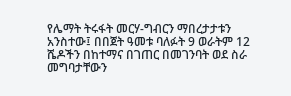የሌማት ትሩፋት መርሃ-ግብርን ማበረታታቱን አንስተው፤ በበጀት ዓመቱ ባለፉት 9 ወራትም 12 ሼዶችን በከተማና በገጠር በመገንባት ወደ ስራ መግባታቸውን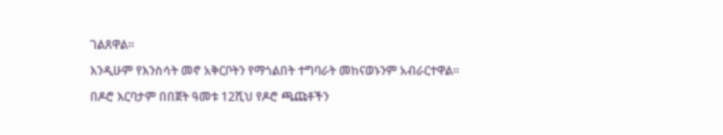ገልጸዋል።

እንዲሁም የእንስሳት መኖ አቅርቦትን የማጎልበት ተግባራት መከናወኑንም አብራርተዋል።

በዶሮ እርባታም በበጀት ዓመቱ 12ሺህ የዶሮ ጫጩቶችን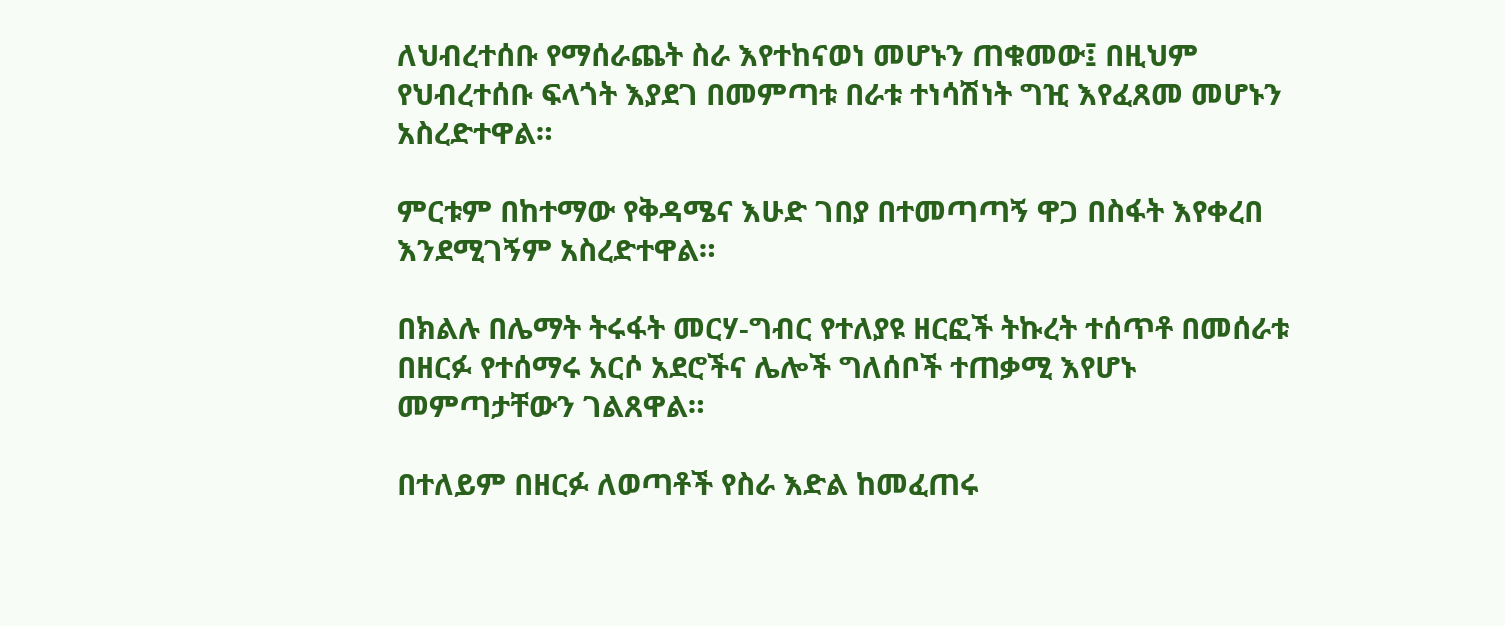ለህብረተሰቡ የማሰራጨት ስራ እየተከናወነ መሆኑን ጠቁመው፤ በዚህም የህብረተሰቡ ፍላጎት እያደገ በመምጣቱ በራቱ ተነሳሽነት ግዢ እየፈጸመ መሆኑን አስረድተዋል።

ምርቱም በከተማው የቅዳሜና እሁድ ገበያ በተመጣጣኝ ዋጋ በስፋት እየቀረበ እንደሚገኝም አስረድተዋል።

በክልሉ በሌማት ትሩፋት መርሃ-ግብር የተለያዩ ዘርፎች ትኩረት ተሰጥቶ በመሰራቱ በዘርፉ የተሰማሩ አርሶ አደሮችና ሌሎች ግለሰቦች ተጠቃሚ እየሆኑ መምጣታቸውን ገልጸዋል።

በተለይም በዘርፉ ለወጣቶች የስራ እድል ከመፈጠሩ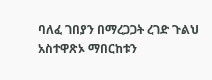ባለፈ ገበያን በማረጋጋት ረገድ ጉልህ አስተዋጽኦ ማበርከቱን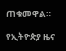ጠቁመዋል።

የኢትዮጵያ ዜና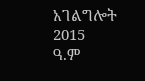አገልግሎት
2015
ዓ.ም